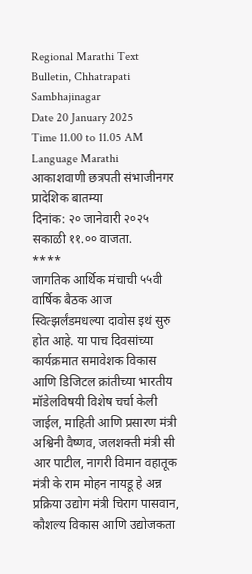Regional Marathi Text Bulletin, Chhatrapati Sambhajinagar
Date 20 January 2025
Time 11.00 to 11.05 AM
Language Marathi
आकाशवाणी छत्रपती संभाजीनगर
प्रादेशिक बातम्या
दिनांक: २० जानेवारी २०२५ सकाळी ११.०० वाजता.
****
जागतिक आर्थिक मंचाची ५५वी वार्षिक बैठक आज स्वित्झर्लंडमधल्या दावोस इथं सुरु होत आहे. या पाच दिवसांच्या कार्यक्रमात समावेशक विकास आणि डिजिटल क्रांतीच्या भारतीय मॉडेलविषयी विशेष चर्चा केली जाईल, माहिती आणि प्रसारण मंत्री अश्विनी वैष्णव, जलशक्ती मंत्री सी आर पाटील, नागरी विमान वहातूक मंत्री के राम मोहन नायडू हे अन्न प्रक्रिया उद्योग मंत्री चिराग पासवान, कौशल्य विकास आणि उद्योजकता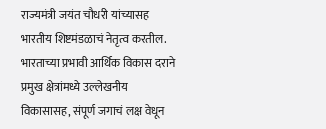राज्यमंत्री जयंत चौधरी यांच्यासह भारतीय शिष्टमंडळाचं नेतृत्व करतील. भारताच्या प्रभावी आर्थिक विकास दराने प्रमुख क्षेत्रांमध्ये उल्लेखनीय विकासासह, संपूर्ण जगाचं लक्ष वेधून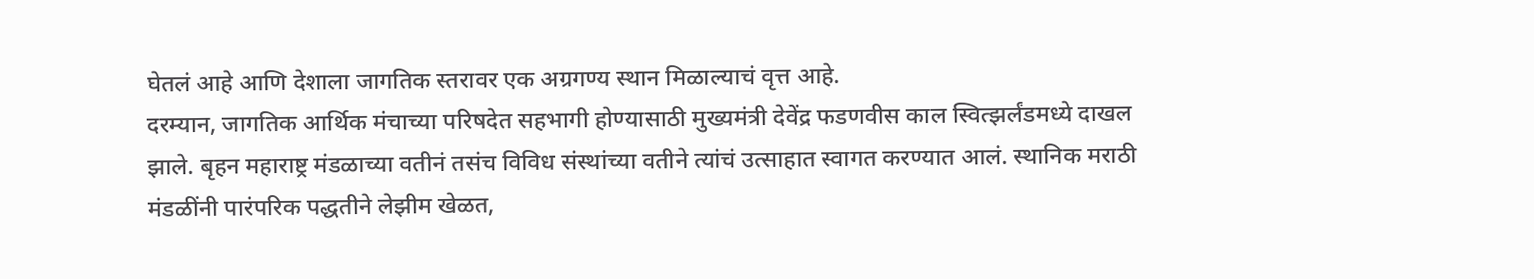घेतलं आहे आणि देशाला जागतिक स्तरावर एक अग्रगण्य स्थान मिळाल्याचं वृत्त आहे.
दरम्यान, जागतिक आर्थिक मंचाच्या परिषदेत सहभागी होण्यासाठी मुख्यमंत्री देवेंद्र फडणवीस काल स्वित्झर्लंडमध्ये दाखल झाले. बृहन महाराष्ट्र मंडळाच्या वतीनं तसंच विविध संस्थांच्या वतीने त्यांचं उत्साहात स्वागत करण्यात आलं. स्थानिक मराठी मंडळींनी पारंपरिक पद्धतीने लेझीम खेळत,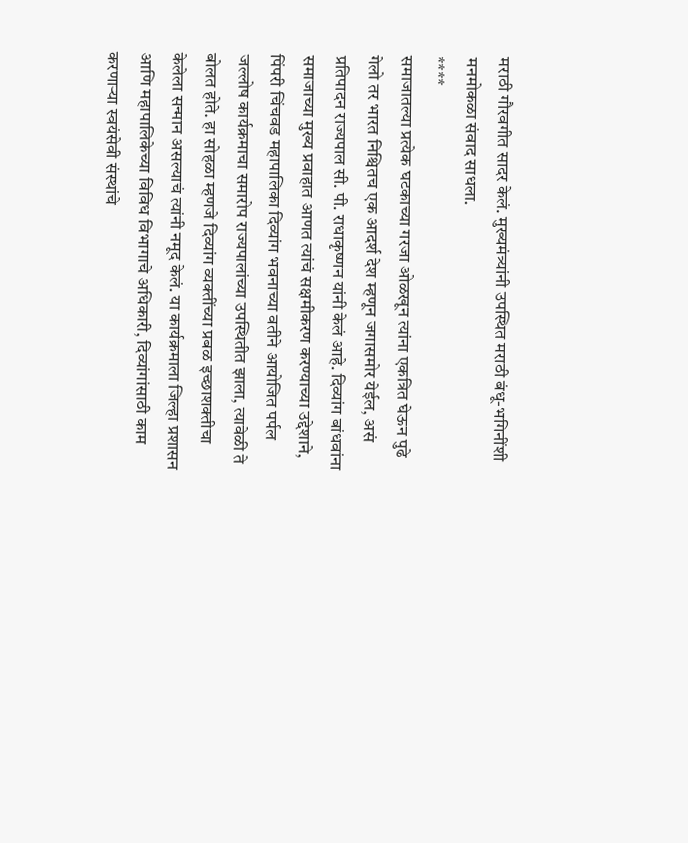मराठी गौरवगीत सादर केलं. मुख्यमंत्र्यांनी उपस्थित मराठी बंधू-भगिनींशी मनमोकळा संवाद साधला.
****
समाजातल्या प्रत्येक घटकाच्या गरजा ओळखून त्यांना एकत्रित घेऊन पुढे गेलो तर भारत निश्चितच एक आदर्श देश म्हणून जगासमोर येईल, असं प्रतिपादन राज्यपाल सी. पी. राधाकृष्णन यांनी केलं आहे. दिव्यांग बांधवांना समाजाच्या मुख्य प्रवाहात आणत त्यांचं सक्षमीकरण करण्याच्या उद्देशाने, पिंपरी चिंचवड महापालिका दिव्यांग भवनाच्या वतीने आयोजित पर्पल जल्लोष कार्यक्रमाचा समारोप राज्यपालांच्या उपस्थितीत झाला, त्यावेळी ते बोलत होते. हा सोहळा म्हणजे दिव्यांग व्यक्तींच्या प्रबळ इच्छाशक्तीचा केलेला सन्मान असल्याचं त्यांनी नमूद केलं. या कार्यक्रमाला जिल्हा प्रशासन आणि महापालिकेच्या विविध विभागाचे अधिकारी, दिव्यांगांसाठी काम करणाऱ्या स्वयंसेवी संस्थांचे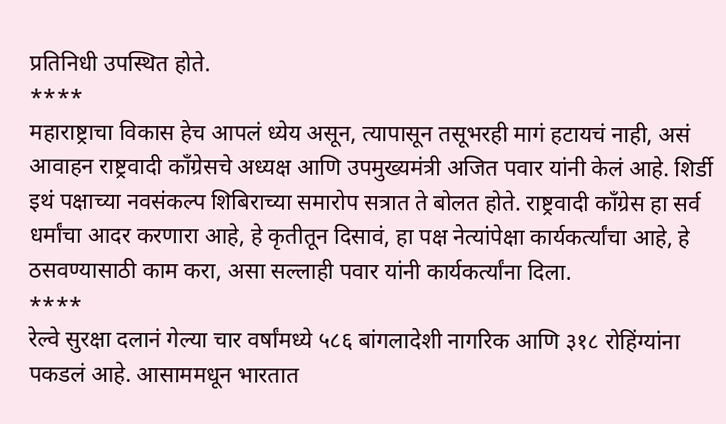प्रतिनिधी उपस्थित होते.
****
महाराष्ट्राचा विकास हेच आपलं ध्येय असून, त्यापासून तसूभरही मागं हटायचं नाही, असं आवाहन राष्ट्रवादी काँग्रेसचे अध्यक्ष आणि उपमुख्यमंत्री अजित पवार यांनी केलं आहे. शिर्डी इथं पक्षाच्या नवसंकल्प शिबिराच्या समारोप सत्रात ते बोलत होते. राष्ट्रवादी काँग्रेस हा सर्व धर्मांचा आदर करणारा आहे, हे कृतीतून दिसावं, हा पक्ष नेत्यांपेक्षा कार्यकर्त्यांचा आहे, हे ठसवण्यासाठी काम करा, असा सल्लाही पवार यांनी कार्यकर्त्यांना दिला.
****
रेल्वे सुरक्षा दलानं गेल्या चार वर्षांमध्ये ५८६ बांगलादेशी नागरिक आणि ३१८ रोहिंग्यांना पकडलं आहे. आसाममधून भारतात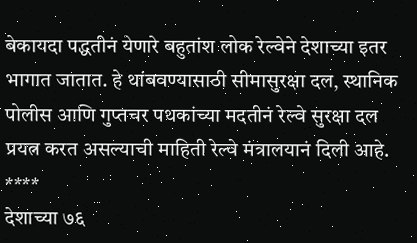बेकायदा पद्धतीनं येणारे बहुतांश लोक रेल्वेने देशाच्या इतर भागात जातात. हे थांबवण्यासाठी सीमासुरक्षा दल, स्थानिक पोलीस आणि गुप्तचर पथकांच्या मदतीनं रेल्वे सुरक्षा दल प्रयत्न करत असल्याची माहिती रेल्वे मंत्रालयानं दिली आहे.
****
देशाच्या ७६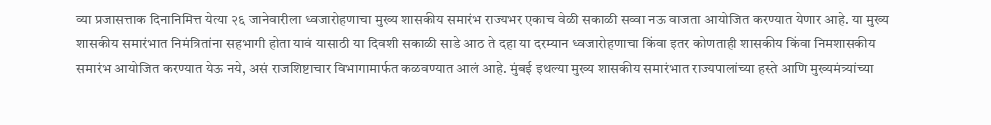व्या प्रजासत्ताक दिनानिमित्त येत्या २६ जानेवारीला ध्वजारोहणाचा मुख्य शासकीय समारंभ राज्यभर एकाच वेळी सकाळी सव्वा नऊ वाजता आयोजित करण्यात येणार आहे. या मुख्य शासकीय समारंभात निमंत्रितांना सहभागी होता यावं यासाठी या दिवशी सकाळी साडे आठ ते दहा या दरम्यान ध्वजारोहणाचा किंवा इतर कोणताही शासकीय किंवा निमशासकीय समारंभ आयोजित करण्यात येऊ नये, असं राजशिष्टाचार विभागामार्फत कळवण्यात आलं आहे. मुंबई इथल्या मुख्य शासकीय समारंभात राज्यपालांच्या हस्ते आणि मुख्यमंत्र्यांच्या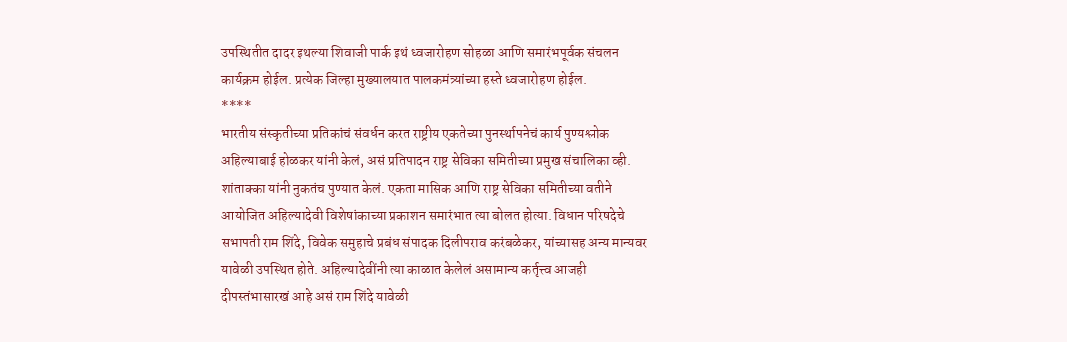उपस्थितीत दादर इथल्या शिवाजी पार्क इथं ध्वजारोहण सोहळा आणि समारंभपूर्वक संचलन कार्यक्रम होईल. प्रत्येक जिल्हा मुख्यालयात पालकमंत्र्यांच्या हस्ते ध्वजारोहण होईल.
****
भारतीय संस्कृतीच्या प्रतिकांचं संवर्धन करत राष्ट्रीय एकतेच्या पुनर्स्थापनेचं कार्य पुण्यश्लोक अहिल्याबाई होळकर यांनी केलं, असं प्रतिपादन राष्ट्र सेविका समितीच्या प्रमुख संचालिका व्ही. शांताक्का यांनी नुकतंच पुण्यात केलं. एकता मासिक आणि राष्ट्र सेविका समितीच्या वतीने आयोजित अहिल्यादेवी विशेषांकाच्या प्रकाशन समारंभात त्या बोलत होत्या. विधान परिषदेचे सभापती राम शिंदे, विवेक समुहाचे प्रबंध संपादक दिलीपराव करंबळेकर, यांच्यासह अन्य मान्यवर यावेळी उपस्थित होते. अहिल्यादेवींनी त्या काळात केलेलं असामान्य कर्तृत्त्व आजही दीपस्तंभासारखं आहे असं राम शिंदे यावेळी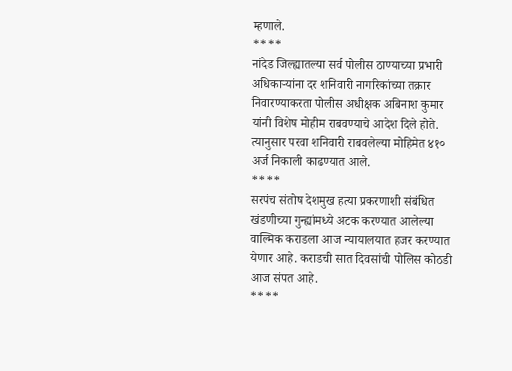म्हणाले.
****
नांदेड जिल्ह्यातल्या सर्व पोलीस ठाण्याच्या प्रभारी अधिकाऱ्यांना दर शनिवारी नागरिकांच्या तक्रार निवारण्याकरता पोलीस अधीक्षक अबिनाश कुमार यांनी विशेष मोहीम राबवण्याचे आदेश दिले होते. त्यानुसार परवा शनिवारी राबवलेल्या मोहिमेत ४१० अर्ज निकाली काढण्यात आले.
****
सरपंच संतोष देशमुख हत्या प्रकरणाशी संबंधित खंडणीच्या गुन्ह्यांमध्ये अटक करण्यात आलेल्या वाल्मिक कराडला आज न्यायालयात हजर करण्यात येणार आहे. कराडची सात दिवसांची पोलिस कोठडी आज संपत आहे.
****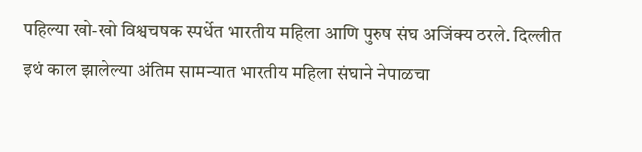पहिल्या खो-खो विश्वचषक स्पर्धेत भारतीय महिला आणि पुरुष संघ अजिंक्य ठरले. दिल्लीत इथं काल झालेल्या अंतिम सामन्यात भारतीय महिला संघाने नेपाळचा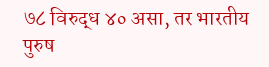७८ विरुद्ध ४० असा, तर भारतीय पुरुष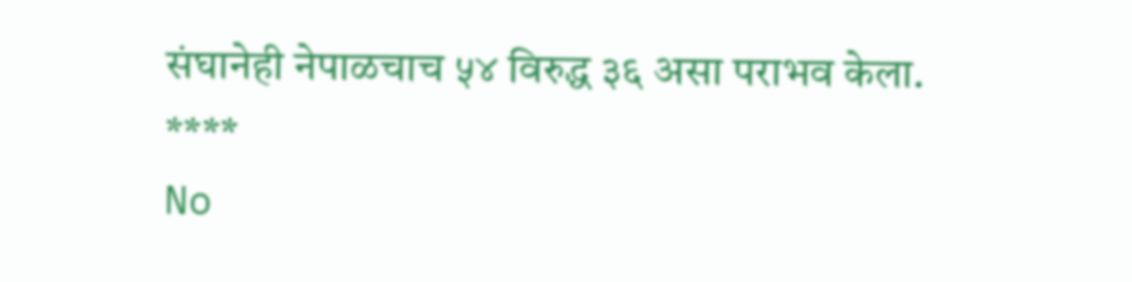संघानेही नेपाळचाच ५४ विरुद्ध ३६ असा पराभव केला.
****
No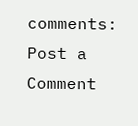comments:
Post a Comment